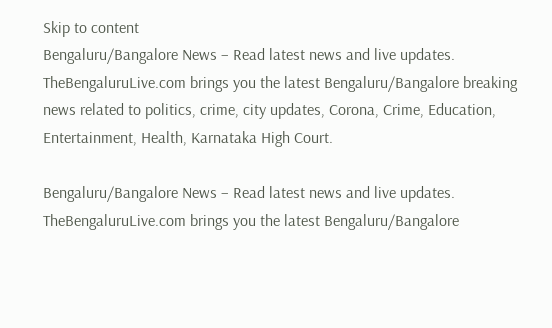Skip to content
Bengaluru/Bangalore News – Read latest news and live updates. TheBengaluruLive.com brings you the latest Bengaluru/Bangalore breaking news related to politics, crime, city updates, Corona, Crime, Education, Entertainment, Health, Karnataka High Court.

Bengaluru/Bangalore News – Read latest news and live updates. TheBengaluruLive.com brings you the latest Bengaluru/Bangalore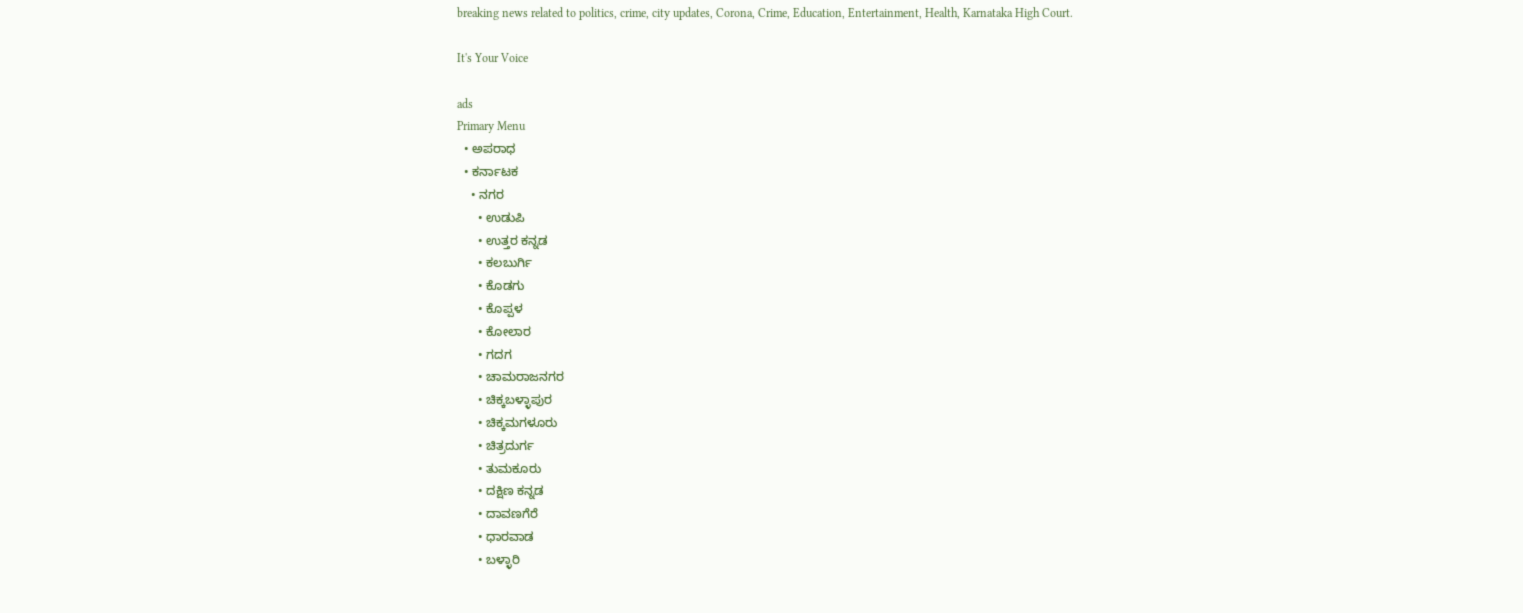breaking news related to politics, crime, city updates, Corona, Crime, Education, Entertainment, Health, Karnataka High Court.

It's Your Voice

ads
Primary Menu
  • ಅಪರಾಧ
  • ಕರ್ನಾಟಕ
    • ನಗರ
      • ಉಡುಪಿ
      • ಉತ್ತರ ಕನ್ನಡ
      • ಕಲಬುರ್ಗಿ
      • ಕೊಡಗು
      • ಕೊಪ್ಪಳ
      • ಕೋಲಾರ
      • ಗದಗ
      • ಚಾಮರಾಜನಗರ
      • ಚಿಕ್ಕಬಳ್ಳಾಪುರ
      • ಚಿಕ್ಕಮಗಳೂರು
      • ಚಿತ್ರದುರ್ಗ
      • ತುಮಕೂರು
      • ದಕ್ಷಿಣ ಕನ್ನಡ
      • ದಾವಣಗೆರೆ
      • ಧಾರವಾಡ
      • ಬಳ್ಳಾರಿ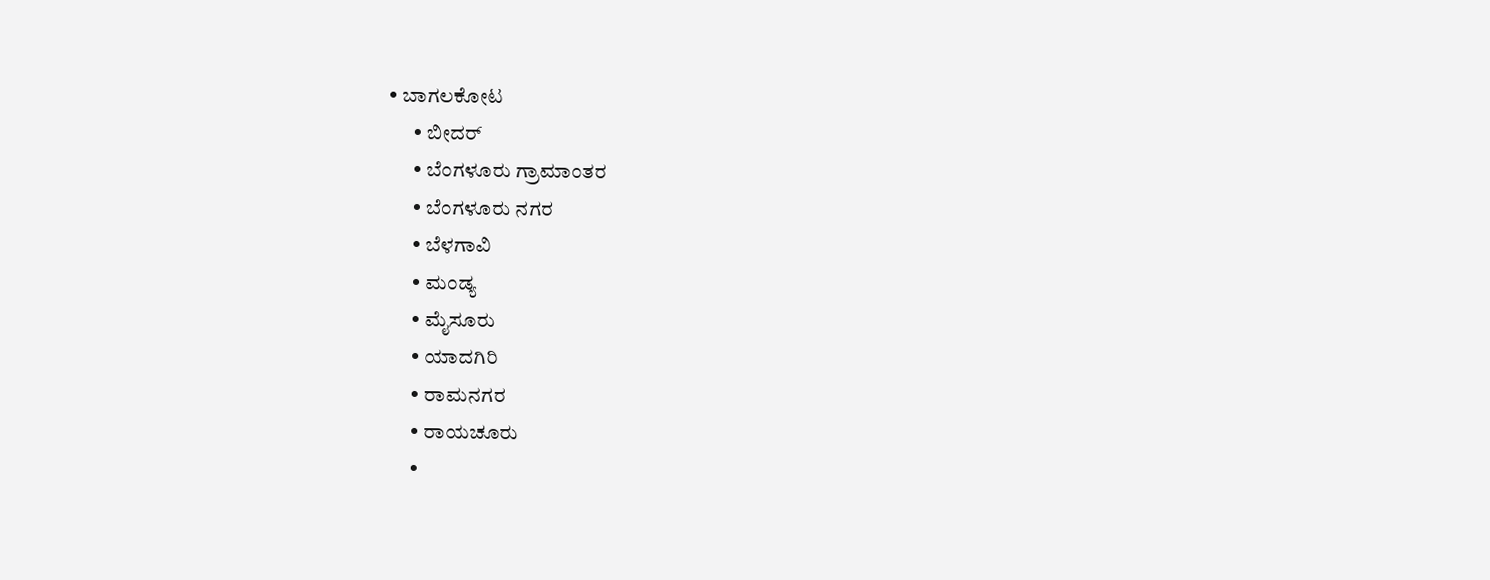• ಬಾಗಲಕೋಟ
      • ಬೀದರ್
      • ಬೆಂಗಳೂರು ಗ್ರಾಮಾಂತರ
      • ಬೆಂಗಳೂರು ನಗರ
      • ಬೆಳಗಾವಿ
      • ಮಂಡ್ಯ
      • ಮೈಸೂರು
      • ಯಾದಗಿರಿ
      • ರಾಮನಗರ
      • ರಾಯಚೂರು
      •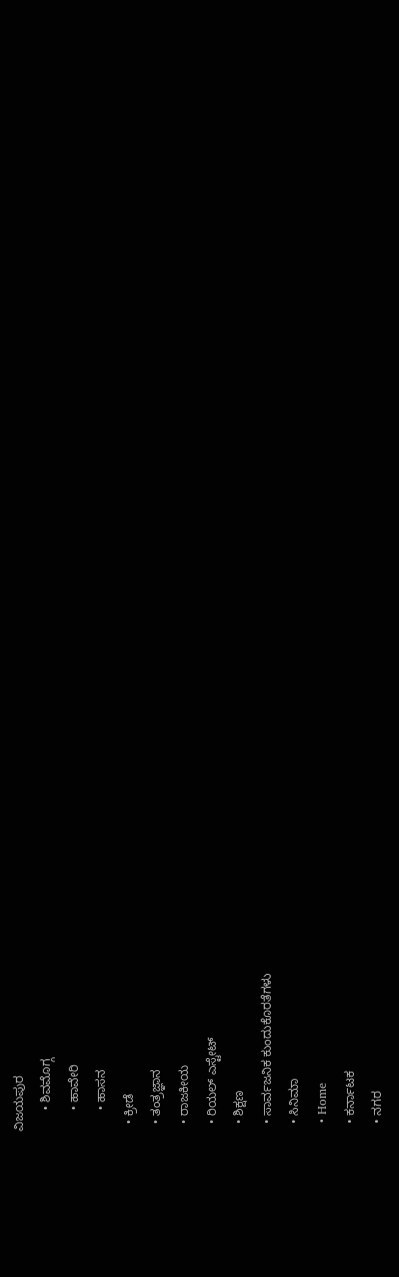ವಿಜಯಪುರ
      • ಶಿವಮೊಗ್ಗ
      • ಹಾವೇರಿ
      • ಹಾಸನ
  • ಕ್ರೀಡೆ
  • ತಂತ್ರಜ್ಞಾನ
  • ರಾಜಕೀಯ
  • ರಿಯಲ್ ಎಸ್ಟೇಟ್
  • ಶಿಕ್ಷಣ
  • ಸಾರ್ವಜನಿಕ ಕುಂದುಕೊರತೆಗಳು
  • ಸಿನಿಮಾ
  • Home
  • ಕರ್ನಾಟಕ
  • ನಗರ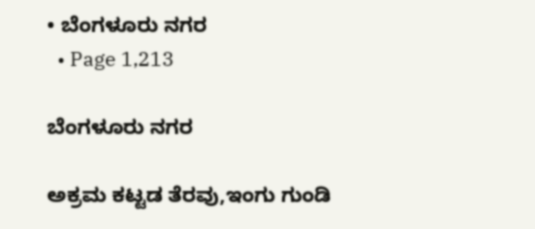• ಬೆಂಗಳೂರು ನಗರ
  • Page 1,213

ಬೆಂಗಳೂರು ನಗರ

ಅಕ್ರಮ ಕಟ್ಟಡ ತೆರವು,ಇಂಗು ಗುಂಡಿ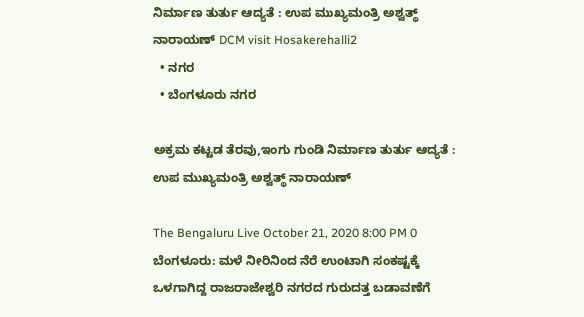ನಿರ್ಮಾಣ ತುರ್ತು ಆದ್ಯತೆ : ಉಪ ಮುಖ್ಯಮಂತ್ರಿ ಅಶ್ವತ್ಥ್ ನಾರಾಯಣ್ DCM visit Hosakerehalli2
  • ನಗರ
  • ಬೆಂಗಳೂರು ನಗರ

ಅಕ್ರಮ ಕಟ್ಟಡ ತೆರವು,ಇಂಗು ಗುಂಡಿ ನಿರ್ಮಾಣ ತುರ್ತು ಆದ್ಯತೆ : ಉಪ ಮುಖ್ಯಮಂತ್ರಿ ಅಶ್ವತ್ಥ್ ನಾರಾಯಣ್

The Bengaluru Live October 21, 2020 8:00 PM 0
ಬೆಂಗಳೂರು: ಮಳೆ ನೀರಿನಿಂದ ನೆರೆ ಉಂಟಾಗಿ ಸಂಕಷ್ಟಕ್ಕೆ ಒಳಗಾಗಿದ್ದ ರಾಜರಾಜೇಶ್ವರಿ ನಗರದ ಗುರುದತ್ತ ಬಡಾವಣೆಗೆ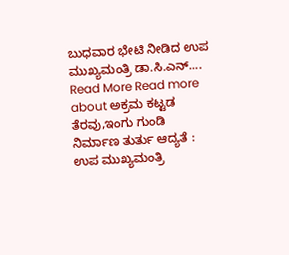ಬುಧವಾರ ಭೇಟಿ ನೀಡಿದ ಉಪ ಮುಖ್ಯಮಂತ್ರಿ ಡಾ.ಸಿ.ಎನ್....
Read More Read more about ಅಕ್ರಮ ಕಟ್ಟಡ ತೆರವು,ಇಂಗು ಗುಂಡಿ ನಿರ್ಮಾಣ ತುರ್ತು ಆದ್ಯತೆ : ಉಪ ಮುಖ್ಯಮಂತ್ರಿ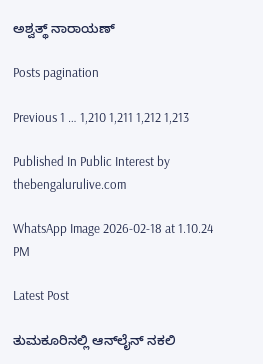ಅಶ್ವತ್ಥ್ ನಾರಾಯಣ್

Posts pagination

Previous 1 … 1,210 1,211 1,212 1,213

Published In Public Interest by thebengalurulive.com

WhatsApp Image 2026-02-18 at 1.10.24 PM

Latest Post

ತುಮಕೂರಿನಲ್ಲಿ ಆನ್‌ಲೈನ್ ನಕಲಿ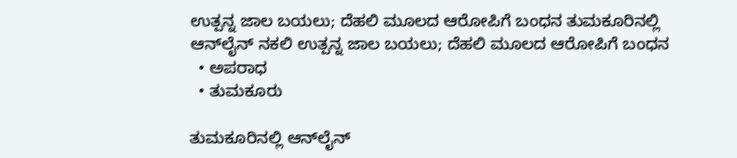ಉತ್ಪನ್ನ ಜಾಲ ಬಯಲು; ದೆಹಲಿ ಮೂಲದ ಆರೋಪಿಗೆ ಬಂಧನ ತುಮಕೂರಿನಲ್ಲಿ ಆನ್‌ಲೈನ್ ನಕಲಿ ಉತ್ಪನ್ನ ಜಾಲ ಬಯಲು; ದೆಹಲಿ ಮೂಲದ ಆರೋಪಿಗೆ ಬಂಧನ
  • ಅಪರಾಧ
  • ತುಮಕೂರು

ತುಮಕೂರಿನಲ್ಲಿ ಆನ್‌ಲೈನ್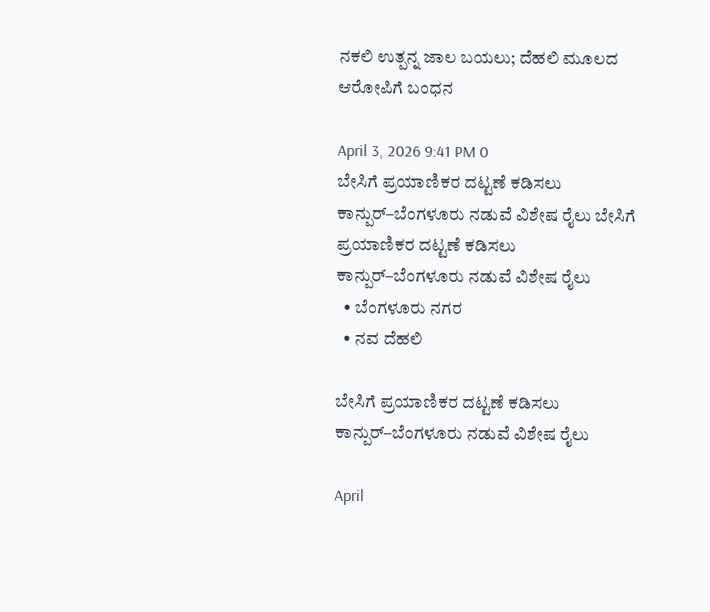ನಕಲಿ ಉತ್ಪನ್ನ ಜಾಲ ಬಯಲು; ದೆಹಲಿ ಮೂಲದ ಆರೋಪಿಗೆ ಬಂಧನ

April 3, 2026 9:41 PM 0
ಬೇಸಿಗೆ ಪ್ರಯಾಣಿಕರ ದಟ್ಟಣೆ ಕಡಿಸಲು ಕಾನ್ಪುರ್–ಬೆಂಗಳೂರು ನಡುವೆ ವಿಶೇಷ ರೈಲು ಬೇಸಿಗೆ ಪ್ರಯಾಣಿಕರ ದಟ್ಟಣೆ ಕಡಿಸಲು ಕಾನ್ಪುರ್–ಬೆಂಗಳೂರು ನಡುವೆ ವಿಶೇಷ ರೈಲು
  • ಬೆಂಗಳೂರು ನಗರ
  • ನವ ದೆಹಲಿ

ಬೇಸಿಗೆ ಪ್ರಯಾಣಿಕರ ದಟ್ಟಣೆ ಕಡಿಸಲು ಕಾನ್ಪುರ್–ಬೆಂಗಳೂರು ನಡುವೆ ವಿಶೇಷ ರೈಲು

April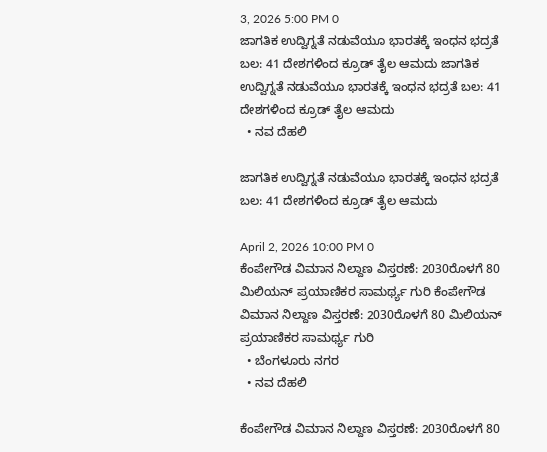3, 2026 5:00 PM 0
ಜಾಗತಿಕ ಉದ್ವಿಗ್ನತೆ ನಡುವೆಯೂ ಭಾರತಕ್ಕೆ ಇಂಧನ ಭದ್ರತೆ ಬಲ: 41 ದೇಶಗಳಿಂದ ಕ್ರೂಡ್ ತೈಲ ಆಮದು ಜಾಗತಿಕ ಉದ್ವಿಗ್ನತೆ ನಡುವೆಯೂ ಭಾರತಕ್ಕೆ ಇಂಧನ ಭದ್ರತೆ ಬಲ: 41 ದೇಶಗಳಿಂದ ಕ್ರೂಡ್ ತೈಲ ಆಮದು
  • ನವ ದೆಹಲಿ

ಜಾಗತಿಕ ಉದ್ವಿಗ್ನತೆ ನಡುವೆಯೂ ಭಾರತಕ್ಕೆ ಇಂಧನ ಭದ್ರತೆ ಬಲ: 41 ದೇಶಗಳಿಂದ ಕ್ರೂಡ್ ತೈಲ ಆಮದು

April 2, 2026 10:00 PM 0
ಕೆಂಪೇಗೌಡ ವಿಮಾನ ನಿಲ್ದಾಣ ವಿಸ್ತರಣೆ: 2030ರೊಳಗೆ 80 ಮಿಲಿಯನ್ ಪ್ರಯಾಣಿಕರ ಸಾಮರ್ಥ್ಯ ಗುರಿ ಕೆಂಪೇಗೌಡ ವಿಮಾನ ನಿಲ್ದಾಣ ವಿಸ್ತರಣೆ: 2030ರೊಳಗೆ 80 ಮಿಲಿಯನ್ ಪ್ರಯಾಣಿಕರ ಸಾಮರ್ಥ್ಯ ಗುರಿ
  • ಬೆಂಗಳೂರು ನಗರ
  • ನವ ದೆಹಲಿ

ಕೆಂಪೇಗೌಡ ವಿಮಾನ ನಿಲ್ದಾಣ ವಿಸ್ತರಣೆ: 2030ರೊಳಗೆ 80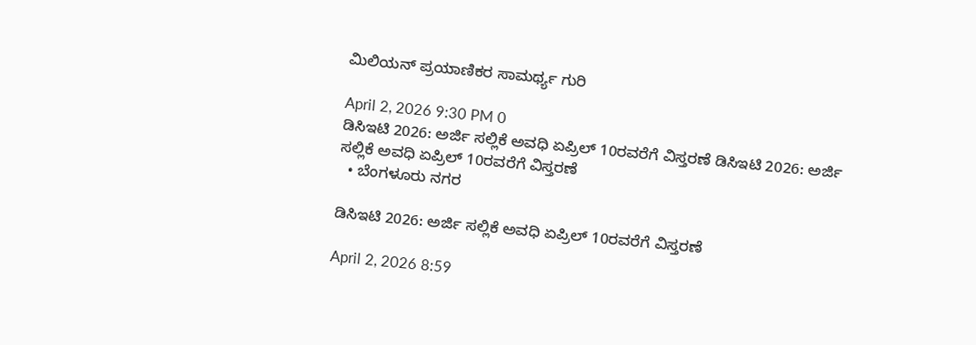ಮಿಲಿಯನ್ ಪ್ರಯಾಣಿಕರ ಸಾಮರ್ಥ್ಯ ಗುರಿ

April 2, 2026 9:30 PM 0
ಡಿಸಿಇಟಿ 2026: ಅರ್ಜಿ ಸಲ್ಲಿಕೆ ಅವಧಿ ಏಪ್ರಿಲ್ 10ರವರೆಗೆ ವಿಸ್ತರಣೆ ಡಿಸಿಇಟಿ 2026: ಅರ್ಜಿ ಸಲ್ಲಿಕೆ ಅವಧಿ ಏಪ್ರಿಲ್ 10ರವರೆಗೆ ವಿಸ್ತರಣೆ
  • ಬೆಂಗಳೂರು ನಗರ

ಡಿಸಿಇಟಿ 2026: ಅರ್ಜಿ ಸಲ್ಲಿಕೆ ಅವಧಿ ಏಪ್ರಿಲ್ 10ರವರೆಗೆ ವಿಸ್ತರಣೆ

April 2, 2026 8:59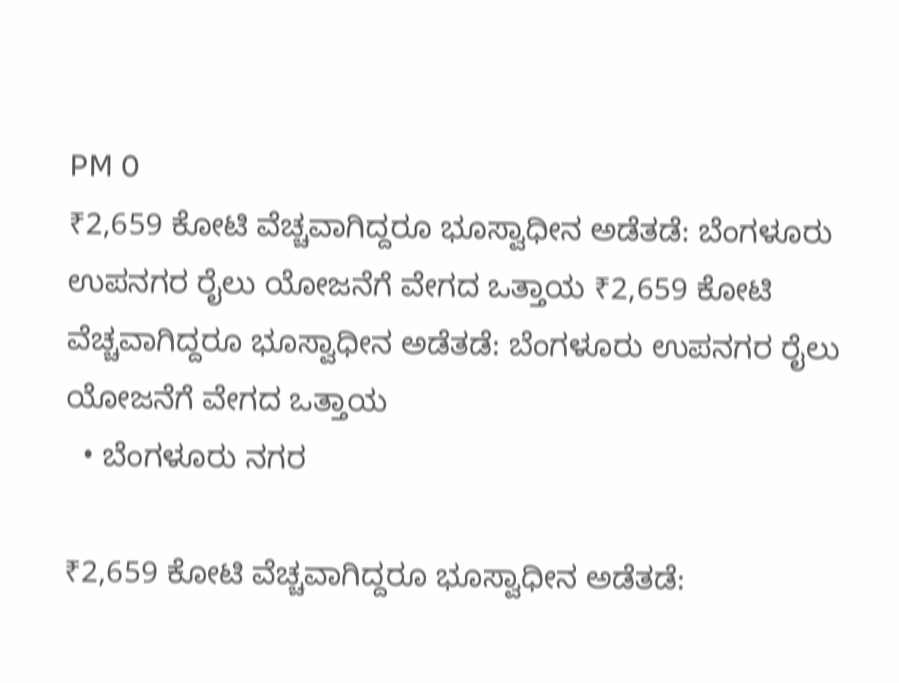PM 0
₹2,659 ಕೋಟಿ ವೆಚ್ಚವಾಗಿದ್ದರೂ ಭೂಸ್ವಾಧೀನ ಅಡೆತಡೆ: ಬೆಂಗಳೂರು ಉಪನಗರ ರೈಲು ಯೋಜನೆಗೆ ವೇಗದ ಒತ್ತಾಯ ₹2,659 ಕೋಟಿ ವೆಚ್ಚವಾಗಿದ್ದರೂ ಭೂಸ್ವಾಧೀನ ಅಡೆತಡೆ: ಬೆಂಗಳೂರು ಉಪನಗರ ರೈಲು ಯೋಜನೆಗೆ ವೇಗದ ಒತ್ತಾಯ
  • ಬೆಂಗಳೂರು ನಗರ

₹2,659 ಕೋಟಿ ವೆಚ್ಚವಾಗಿದ್ದರೂ ಭೂಸ್ವಾಧೀನ ಅಡೆತಡೆ: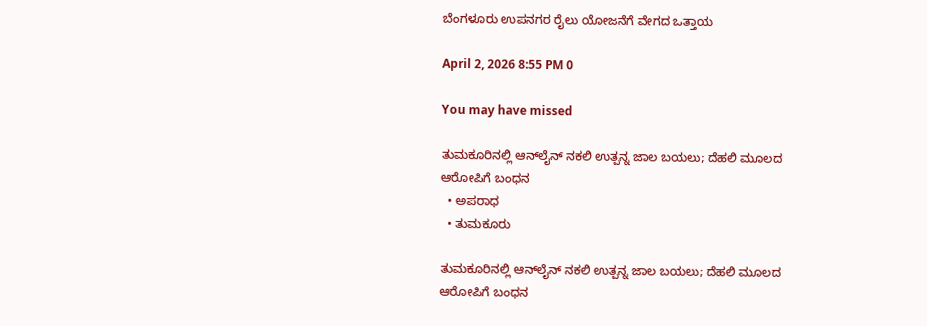ಬೆಂಗಳೂರು ಉಪನಗರ ರೈಲು ಯೋಜನೆಗೆ ವೇಗದ ಒತ್ತಾಯ

April 2, 2026 8:55 PM 0

You may have missed

ತುಮಕೂರಿನಲ್ಲಿ ಆನ್‌ಲೈನ್ ನಕಲಿ ಉತ್ಪನ್ನ ಜಾಲ ಬಯಲು; ದೆಹಲಿ ಮೂಲದ ಆರೋಪಿಗೆ ಬಂಧನ
  • ಅಪರಾಧ
  • ತುಮಕೂರು

ತುಮಕೂರಿನಲ್ಲಿ ಆನ್‌ಲೈನ್ ನಕಲಿ ಉತ್ಪನ್ನ ಜಾಲ ಬಯಲು; ದೆಹಲಿ ಮೂಲದ ಆರೋಪಿಗೆ ಬಂಧನ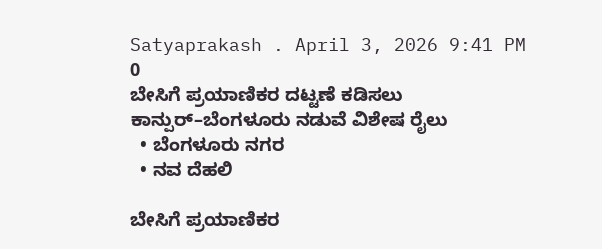Satyaprakash . April 3, 2026 9:41 PM 0
ಬೇಸಿಗೆ ಪ್ರಯಾಣಿಕರ ದಟ್ಟಣೆ ಕಡಿಸಲು ಕಾನ್ಪುರ್–ಬೆಂಗಳೂರು ನಡುವೆ ವಿಶೇಷ ರೈಲು
  • ಬೆಂಗಳೂರು ನಗರ
  • ನವ ದೆಹಲಿ

ಬೇಸಿಗೆ ಪ್ರಯಾಣಿಕರ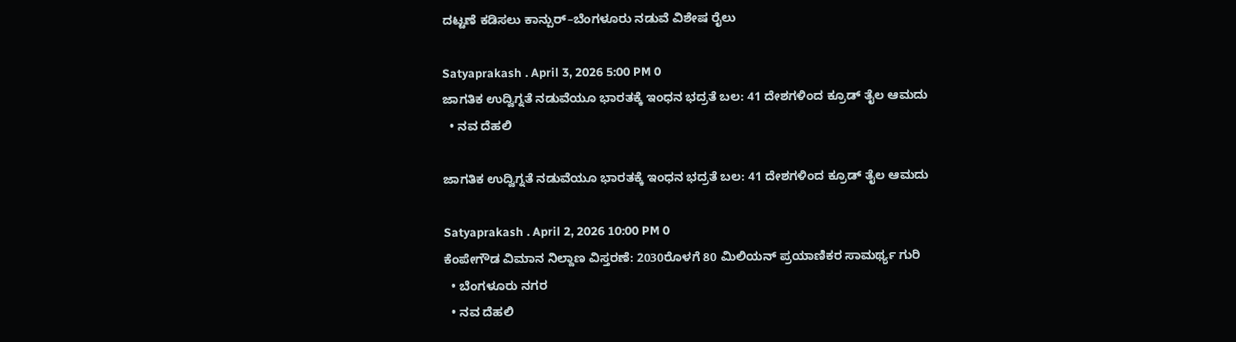ದಟ್ಟಣೆ ಕಡಿಸಲು ಕಾನ್ಪುರ್–ಬೆಂಗಳೂರು ನಡುವೆ ವಿಶೇಷ ರೈಲು

Satyaprakash . April 3, 2026 5:00 PM 0
ಜಾಗತಿಕ ಉದ್ವಿಗ್ನತೆ ನಡುವೆಯೂ ಭಾರತಕ್ಕೆ ಇಂಧನ ಭದ್ರತೆ ಬಲ: 41 ದೇಶಗಳಿಂದ ಕ್ರೂಡ್ ತೈಲ ಆಮದು
  • ನವ ದೆಹಲಿ

ಜಾಗತಿಕ ಉದ್ವಿಗ್ನತೆ ನಡುವೆಯೂ ಭಾರತಕ್ಕೆ ಇಂಧನ ಭದ್ರತೆ ಬಲ: 41 ದೇಶಗಳಿಂದ ಕ್ರೂಡ್ ತೈಲ ಆಮದು

Satyaprakash . April 2, 2026 10:00 PM 0
ಕೆಂಪೇಗೌಡ ವಿಮಾನ ನಿಲ್ದಾಣ ವಿಸ್ತರಣೆ: 2030ರೊಳಗೆ 80 ಮಿಲಿಯನ್ ಪ್ರಯಾಣಿಕರ ಸಾಮರ್ಥ್ಯ ಗುರಿ
  • ಬೆಂಗಳೂರು ನಗರ
  • ನವ ದೆಹಲಿ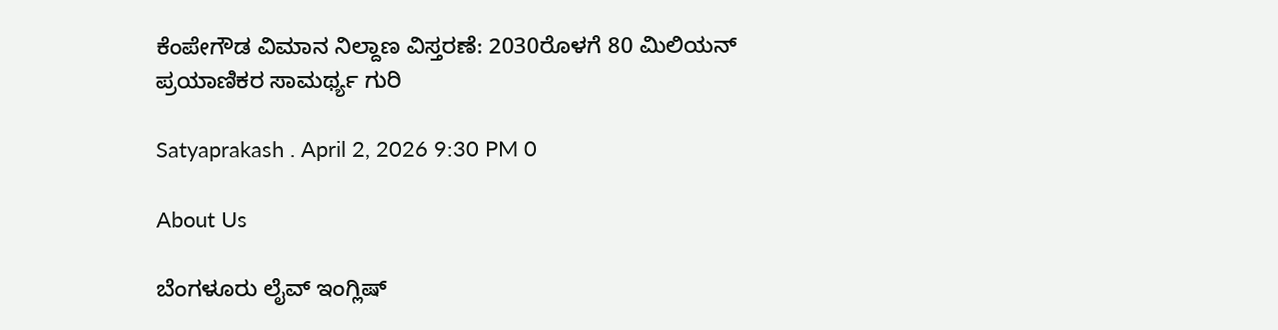ಕೆಂಪೇಗೌಡ ವಿಮಾನ ನಿಲ್ದಾಣ ವಿಸ್ತರಣೆ: 2030ರೊಳಗೆ 80 ಮಿಲಿಯನ್ ಪ್ರಯಾಣಿಕರ ಸಾಮರ್ಥ್ಯ ಗುರಿ

Satyaprakash . April 2, 2026 9:30 PM 0

About Us

ಬೆಂಗಳೂರು ಲೈವ್ ಇಂಗ್ಲಿಷ್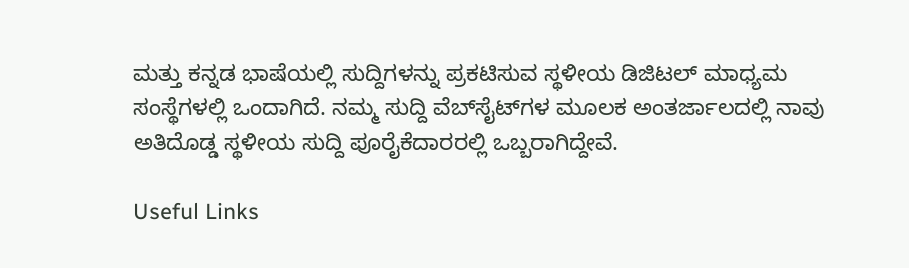ಮತ್ತು ಕನ್ನಡ ಭಾಷೆಯಲ್ಲಿ ಸುದ್ದಿಗಳನ್ನು ಪ್ರಕಟಿಸುವ ಸ್ಥಳೀಯ ಡಿಜಿಟಲ್ ಮಾಧ್ಯಮ ಸಂಸ್ಥೆಗಳಲ್ಲಿ ಒಂದಾಗಿದೆ. ನಮ್ಮ ಸುದ್ದಿ ವೆಬ್‌ಸೈಟ್‌ಗಳ ಮೂಲಕ ಅಂತರ್ಜಾಲದಲ್ಲಿ ನಾವು ಅತಿದೊಡ್ಡ ಸ್ಥಳೀಯ ಸುದ್ದಿ ಪೂರೈಕೆದಾರರಲ್ಲಿ ಒಬ್ಬರಾಗಿದ್ದೇವೆ.

Useful Links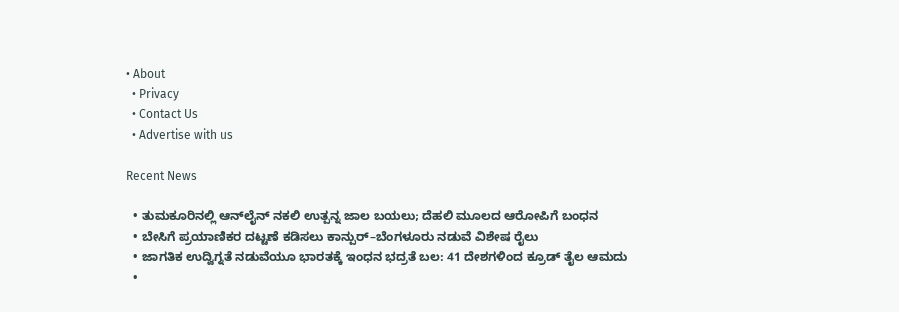• About
  • Privacy
  • Contact Us
  • Advertise with us

Recent News

  • ತುಮಕೂರಿನಲ್ಲಿ ಆನ್‌ಲೈನ್ ನಕಲಿ ಉತ್ಪನ್ನ ಜಾಲ ಬಯಲು; ದೆಹಲಿ ಮೂಲದ ಆರೋಪಿಗೆ ಬಂಧನ
  • ಬೇಸಿಗೆ ಪ್ರಯಾಣಿಕರ ದಟ್ಟಣೆ ಕಡಿಸಲು ಕಾನ್ಪುರ್–ಬೆಂಗಳೂರು ನಡುವೆ ವಿಶೇಷ ರೈಲು
  • ಜಾಗತಿಕ ಉದ್ವಿಗ್ನತೆ ನಡುವೆಯೂ ಭಾರತಕ್ಕೆ ಇಂಧನ ಭದ್ರತೆ ಬಲ: 41 ದೇಶಗಳಿಂದ ಕ್ರೂಡ್ ತೈಲ ಆಮದು
  •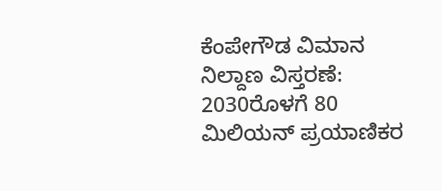ಕೆಂಪೇಗೌಡ ವಿಮಾನ ನಿಲ್ದಾಣ ವಿಸ್ತರಣೆ: 2030ರೊಳಗೆ 80 ಮಿಲಿಯನ್ ಪ್ರಯಾಣಿಕರ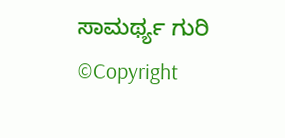ಸಾಮರ್ಥ್ಯ ಗುರಿ
©Copyright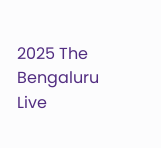2025 The Bengaluru Live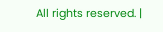All rights reserved. |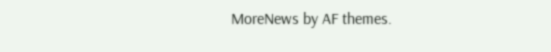MoreNews by AF themes.